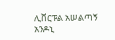ሊቨርፑል አሠልጣኝ አንዶኒ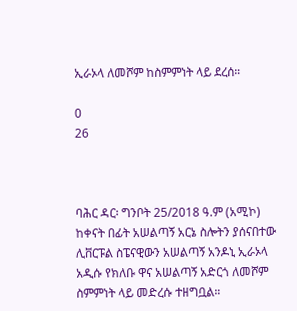ኢራኦላ ለመሾም ከስምምነት ላይ ደረሰ።

0
26



ባሕር ዳር፡ ግንቦት 25/2018 ዓ.ም (አሚኮ) ከቀናት በፊት አሠልጣኝ አርኔ ስሎትን ያሰናበተው ሊቨርፑል ስፔናዊውን አሠልጣኝ አንዶኒ ኢራኦላ አዲሱ የክለቡ ዋና አሠልጣኝ አድርጎ ለመሾም ስምምነት ላይ መድረሱ ተዘግቧል።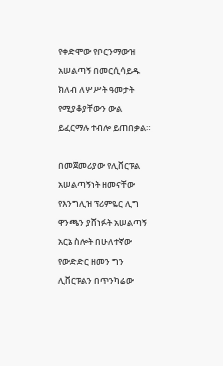የቀድሞው የቦርንማውዝ አሠልጣኝ በመርሲሳይዱ ክለብ ለሦሥት ዓመታት የሚያቆያቸውን ውል ይፈርማሉ ተብሎ ይጠበቃል።

በመጀመሪያው የሊቨርፑል አሠልጣኝነት ዘመናቸው የእንግሊዝ ፕሪምዬር ሊግ ዋንጫን ያሸነፉት አሠልጣኝ አርኔ ስሎት በሁለተኛው የውድድር ዘመን ግን ሊቨርፑልን በጥንካሬው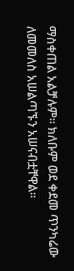ማስቀጠል አልቻሉም። ክለቡም ወደ ቀደመ ጥንካሬው ለመመለስ አሠልጣኙን አሠናብቷቸዋል።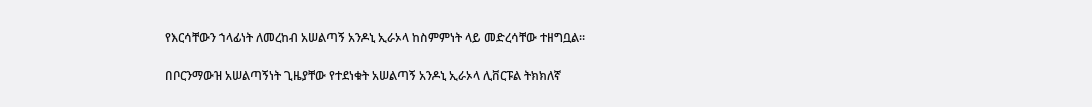የእርሳቸውን ኀላፊነት ለመረከብ አሠልጣኝ አንዶኒ ኢራኦላ ከስምምነት ላይ መድረሳቸው ተዘግቧል።

በቦርንማውዝ አሠልጣኝነት ጊዜያቸው የተደነቁት አሠልጣኝ አንዶኒ ኢራኦላ ሊቨርፑል ትክክለኛ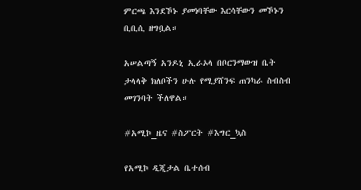ምርጫ እንደኾኑ ያመነባቸው እርሳቸውን መኾኑን ቢቢሲ ዘግቧል።

አሠልጣኝ አንዶኒ ኢራኦላ በቦርንማውዝ ቤት ታላላቅ ክለቦችን ሁሉ የሚያሸንፍ ጠንካራ ስብስብ መገንባት ችለዋል።

#አሚኮ_ዜና #ስፖርት #እግር_ኳስ

የአሚኮ ዲጂታል ቤተሰብ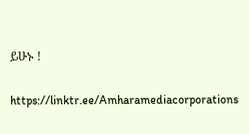ይሁኑ !

https://linktr.ee/Amharamediacorporations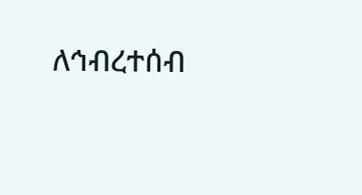ለኅብረተሰብ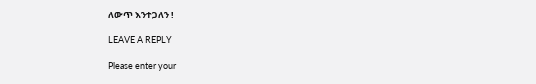ለውጥ እንተጋለን !

LEAVE A REPLY

Please enter your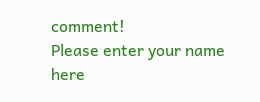comment!
Please enter your name here